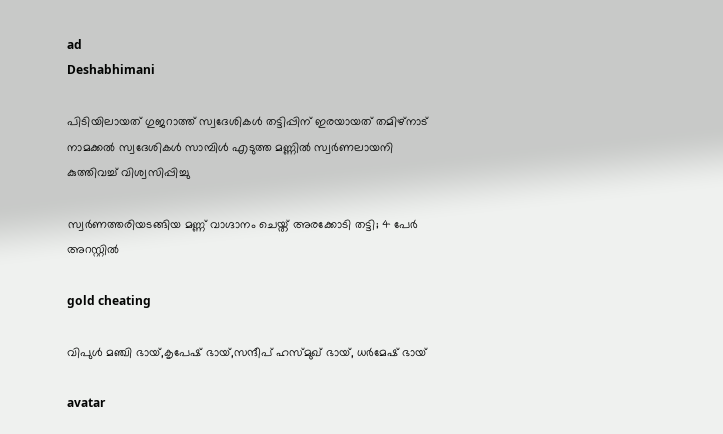ad
Deshabhimani

പിടിയിലായത്‌ ഗുജറാത്ത്‌ സ്വദേശികൾ തട്ടിപ്പിന്‌ ഇരയായത്‌ തമിഴ്‌നാട്‌ നാമക്കൽ സ്വദേശികൾ സാമ്പിൾ എടുത്ത മണ്ണിൽ സ്വർണലായനി കുത്തിവച്ച്‌ വിശ്വസിപ്പിച്ചു

സ്വർണത്തരിയടങ്ങിയ മണ്ണ് വാഗ്ദാനം ചെയ്ത് അരക്കോടി തട്ടി; 4 പേർ അറസ്റ്റിൽ

gold cheating

വിപുൾ മഞ്ചി ഭായ്,കൃപേഷ് ഭായ്,സന്ദീപ് ഹസ്മുഖ് ഭായ്, ധർമേഷ് ഭായ്

avatar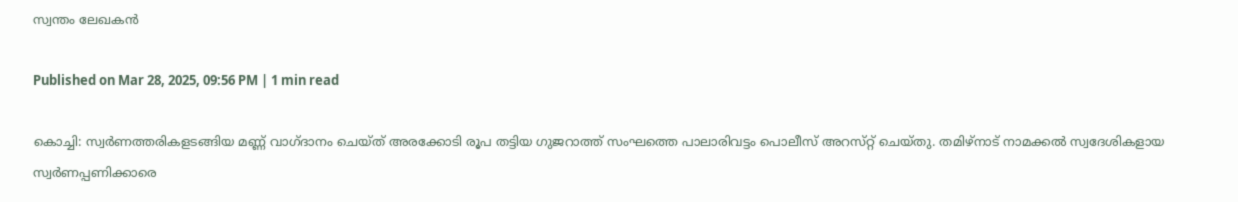സ്വന്തം ലേഖകൻ

Published on Mar 28, 2025, 09:56 PM | 1 min read

കൊച്ചി: സ്വർണത്തരികളടങ്ങിയ മണ്ണ് വാഗ്ദാനം ചെയ്ത് അരക്കോടി രൂപ തട്ടിയ ഗുജറാത്ത്‌ സംഘത്തെ പാലാരിവട്ടം പൊലീസ്‌ അറസ്‌റ്റ്‌ ചെയ്‌തു. തമിഴ്നാട് നാമക്കൽ സ്വദേശികളായ സ്വർണപ്പണിക്കാരെ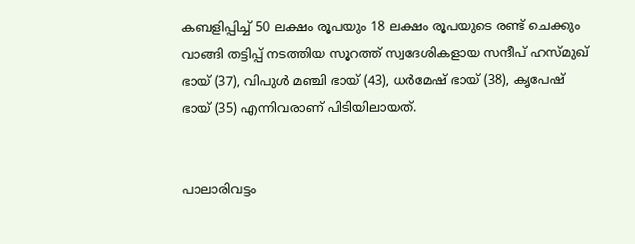കബളിപ്പിച്ച് 50 ലക്ഷം രൂപയും 18 ലക്ഷം രൂപയുടെ രണ്ട്‌ ചെക്കും വാങ്ങി തട്ടിപ്പ് നടത്തിയ സൂറത്ത്‌ സ്വദേശികളായ സന്ദീപ് ഹസ്മുഖ് ഭായ് (37), വിപുൾ മഞ്ചി ഭായ് (43), ധർമേഷ് ഭായ് (38), കൃപേഷ് ഭായ് (35) എന്നിവരാണ്‌ പിടിയിലായത്‌.


പാലാരിവട്ടം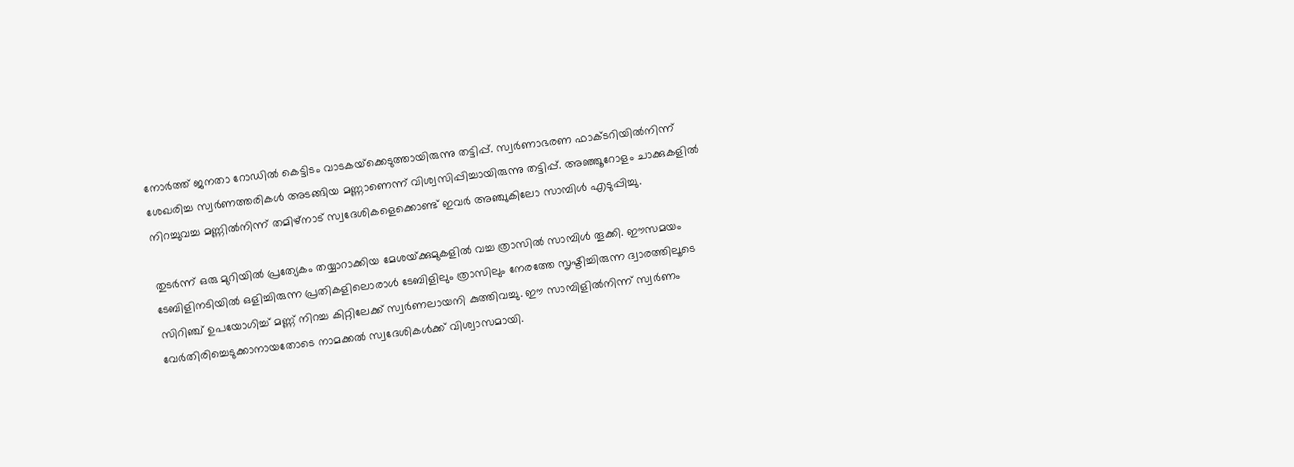നോർത്ത് ജനതാ റോഡിൽ കെട്ടിടം വാടകയ്‌ക്കെടുത്തായിരുന്നു തട്ടിപ്പ്‌. സ്വർണാഭരണ ഫാക്ടറിയിൽനിന്ന്‌ ശേഖരിച്ച സ്വർണത്തരികൾ അടങ്ങിയ മണ്ണാണെന്ന് വിശ്വസിപ്പിച്ചായിരുന്നു തട്ടിപ്പ്‌. അഞ്ഞൂറോളം ചാക്കുകളിൽ നിറച്ചുവച്ച മണ്ണിൽനിന്ന്‌ തമിഴ്നാട് സ്വദേശികളെക്കൊണ്ട് ഇവർ അഞ്ചുകിലോ സാമ്പിൾ എടുപ്പിച്ചു.

തുടർന്ന്‌ ഒരു മുറിയിൽ പ്രത്യേകം തയ്യാറാക്കിയ മേശയ്‌ക്കുമുകളിൽ വച്ച ത്രാസിൽ സാമ്പിൾ തൂക്കി. ഈസമയം ടേബിളിനടിയിൽ ഒളിച്ചിരുന്ന പ്രതികളിലൊരാൾ ടേബിളിലും ത്രാസിലും നേരത്തേ സൃഷ്ടിച്ചിരുന്ന ദ്വാരത്തിലൂടെ സിറിഞ്ച് ഉപയോഗിച്ച് മണ്ണ് നിറച്ച കിറ്റിലേക്ക് സ്വർണലായനി കുത്തിവച്ചു. ഈ സാമ്പിളിൽനിന്ന്‌ സ്വർണം വേർതിരിച്ചെടുക്കാനായതോടെ നാമക്കൽ സ്വദേശികൾക്ക്‌ വിശ്വാസമായി.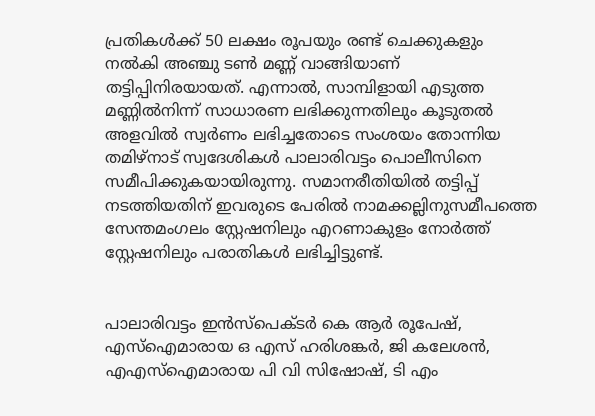പ്രതികൾക്ക് 50 ലക്ഷം രൂപയും രണ്ട്‌ ചെക്കുകളും നൽകി അഞ്ചു ടൺ മണ്ണ് വാങ്ങിയാണ് തട്ടിപ്പിനിരയായത്. എന്നാൽ, സാമ്പിളായി എടുത്ത മണ്ണിൽനിന്ന്‌ സാധാരണ ലഭിക്കുന്നതിലും കൂടുതൽ അളവിൽ സ്വർണം ലഭിച്ചതോടെ സംശയം തോന്നിയ തമിഴ്നാട് സ്വദേശികൾ പാലാരിവട്ടം പൊലീസിനെ സമീപിക്കുകയായിരുന്നു. സമാനരീതിയിൽ തട്ടിപ്പ് നടത്തിയതിന് ഇവരുടെ പേരിൽ നാമക്കല്ലിനുസമീപത്തെ സേന്തമംഗലം സ്റ്റേഷനിലും എറണാകുളം നോർത്ത് സ്റ്റേഷനിലും പരാതികൾ ലഭിച്ചിട്ടുണ്ട്‌.


പാലാരിവട്ടം ഇൻസ്പെക്ടർ കെ ആർ രൂപേഷ്, എസ്‌ഐമാരായ ഒ എസ്‌ ഹരിശങ്കർ, ജി കലേശൻ, എഎസ്‌ഐമാരായ പി വി സിഷോഷ്, ടി എം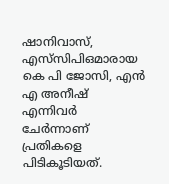ഷാനിവാസ്, എസ്‌സിപിഒമാരായ കെ പി ജോസി, എൻ എ അനീഷ് എന്നിവർ ചേർന്നാണ്‌ പ്രതികളെ പിടികൂടിയത്‌.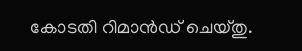കോടതി റിമാൻഡ് ചെയ്തു.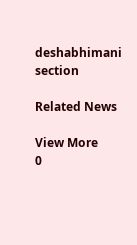deshabhimani section

Related News

View More
0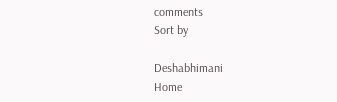comments
Sort by

Deshabhimani
Home